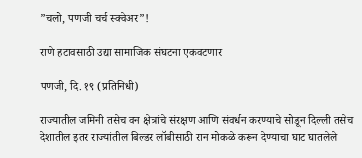”चलो, पणजी चर्च स्क्वेअर”!

राणे हटावसाठी उद्या सामाजिक संघटना एकवटणार

पणजी, दि. १९ (प्रतिनिधी)

राज्यातील जमिनी तसेच वन क्षेत्रांचे संरक्षण आणि संवर्धन करण्याचे सोडून दिल्ली तसेच देशातील इतर राज्यांतील बिल्डर लॉबीसाठी रान मोकळे करून देण्याचा घाट घातलेले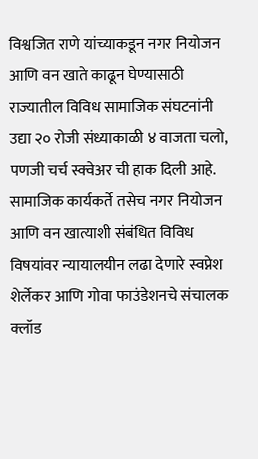विश्वजित राणे यांच्याकडून नगर नियोजन आणि वन खाते काढून घेण्यासाठी राज्यातील विविध सामाजिक संघटनांनी उद्या २० रोजी संध्याकाळी ४ वाजता चलो, पणजी चर्च स्क्वेअर ची हाक दिली आहे.
सामाजिक कार्यकर्ते तसेच नगर नियोजन आणि वन खात्याशी संबंधित विविध विषयांवर न्यायालयीन लढा देणारे स्वप्नेश शेर्लेकर आणि गोवा फाउंडेशनचे संचालक क्लॉड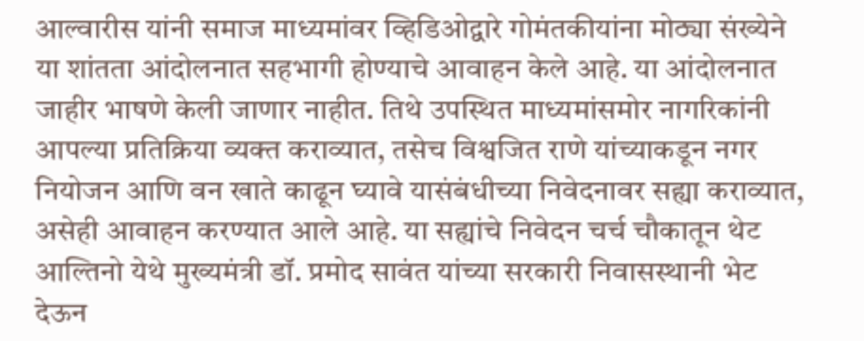आल्वारीस यांनी समाज माध्यमांवर व्हिडिओद्वारे गोमंतकीयांना मोठ्या संख्येने या शांतता आंदोलनात सहभागी होण्याचे आवाहन केले आहे. या आंदोलनात जाहीर भाषणे केली जाणार नाहीत. तिथे उपस्थित माध्यमांसमोर नागरिकांनी आपल्या प्रतिक्रिया व्यक्त कराव्यात, तसेच विश्वजित राणे यांच्याकडून नगर नियोजन आणि वन खाते काढून घ्यावे यासंबंधीच्या निवेदनावर सह्या कराव्यात, असेही आवाहन करण्यात आले आहे. या सह्यांचे निवेदन चर्च चौकातून थेट आल्तिनो येथे मुख्यमंत्री डॉ. प्रमोद सावंत यांच्या सरकारी निवासस्थानी भेट देऊन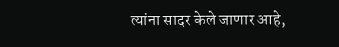त्यांना सादर केले जाणार आहे,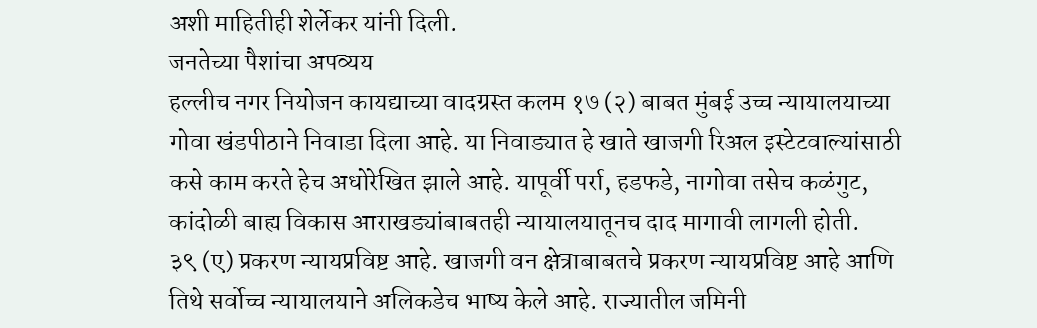अशी माहितीही शेर्लेकर यांनी दिली.
जनतेच्या पैशांचा अपव्यय
हल्लीच नगर नियोजन कायद्याच्या वादग्रस्त कलम १७ (२) बाबत मुंबई उच्च न्यायालयाच्या गोवा खंडपीठाने निवाडा दिला आहे. या निवाड्यात हे खाते खाजगी रिअल इस्टेटवाल्यांसाठी कसे काम करते हेच अधोरेखित झाले आहे. यापूर्वी पर्रा, हडफडे, नागोवा तसेच कळंगुट, कांदोळी बाह्य विकास आराखड्यांबाबतही न्यायालयातूनच दाद मागावी लागली होती.
३९ (ए) प्रकरण न्यायप्रविष्ट आहे. खाजगी वन क्षेत्राबाबतचे प्रकरण न्यायप्रविष्ट आहे आणि तिथे सर्वोच्च न्यायालयाने अलिकडेच भाष्य केले आहे. राज्यातील जमिनी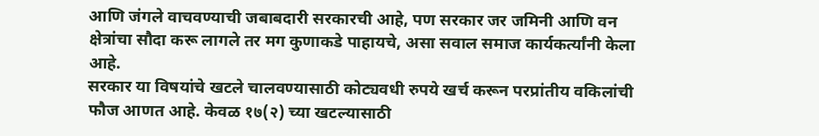आणि जंगले वाचवण्याची जबाबदारी सरकारची आहे, पण सरकार जर जमिनी आणि वन क्षेत्रांचा सौदा करू लागले तर मग कुणाकडे पाहायचे, असा सवाल समाज कार्यकर्त्यांनी केला आहे.
सरकार या विषयांचे खटले चालवण्यासाठी कोट्यवधी रुपये खर्च करून परप्रांतीय वकिलांची फौज आणत आहे. केवळ १७(२) च्या खटल्यासाठी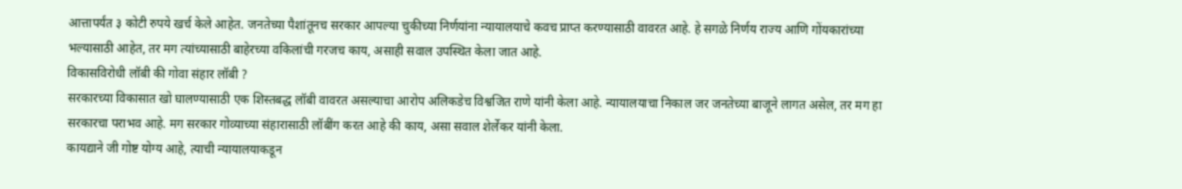आत्तापर्यंत ३ कोटी रुपये खर्च केले आहेत. जनतेच्या पैशांतूनच सरकार आपल्या चुकीच्या निर्णयांना न्यायालयाचे कवच प्राप्त करण्यासाठी वावरत आहे. हे सगळे निर्णय राज्य आणि गोंयकारांच्या भल्यासाठी आहेत, तर मग त्यांच्यासाठी बाहेरच्या वकिलांची गरजच काय, असाही सवाल उपस्थित केला जात आहे.
विकासविरोधी लॉबी की गोवा संहार लॉबी ?
सरकारच्या विकासात खो घालण्यासाठी एक शिस्तबद्ध लॉबी वावरत असल्याचा आरोप अलिकडेच विश्वजित राणे यांनी केला आहे. न्यायालयाचा निकाल जर जनतेच्या बाजूने लागत असेल, तर मग हा सरकारचा पराभव आहे. मग सरकार गोव्याच्या संहारासाठी लॉबींग करत आहे की काय, असा सवाल शेर्लेकर यांनी केला.
कायद्याने जी गोष्ट योग्य आहे, त्याची न्यायालयाकडून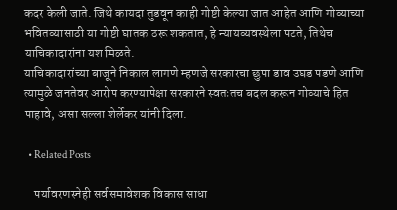कदर केली जाते. जिथे कायदा तुडवून काही गोष्टी केल्या जात आहेत आणि गोव्याच्या भवितव्यासाठी या गोष्टी घातक ठरू शकतात, हे न्यायव्यवस्थेला पटते, तिथेच याचिकादारांना यश मिळते.
याचिकादारांच्या बाजूने निकाल लागणे म्हणजे सरकारचा छुपा डाव उघड पडणे आणि त्यामुळे जनतेवर आरोप करण्यापेक्षा सरकारने स्वतःतच बदल करून गोव्याचे हित पाहावे, असा सल्ला शेर्लेकर यांनी दिला.

  • Related Posts

    पर्यावरणस्नेही सर्वसमावेशक विकास साधा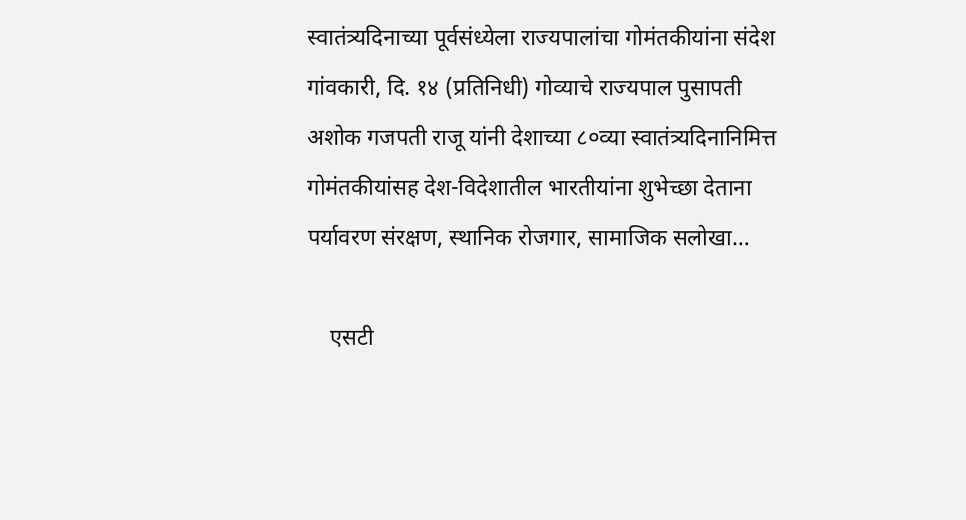स्वातंत्र्यदिनाच्या पूर्वसंध्येला राज्यपालांचा गोमंतकीयांना संदेश गांवकारी, दि. १४ (प्रतिनिधी) गोव्याचे राज्यपाल पुसापती अशोक गजपती राजू यांनी देशाच्या ८०व्या स्वातंत्र्यदिनानिमित्त गोमंतकीयांसह देश-विदेशातील भारतीयांना शुभेच्छा देताना पर्यावरण संरक्षण, स्थानिक रोजगार, सामाजिक सलोखा…

    एसटी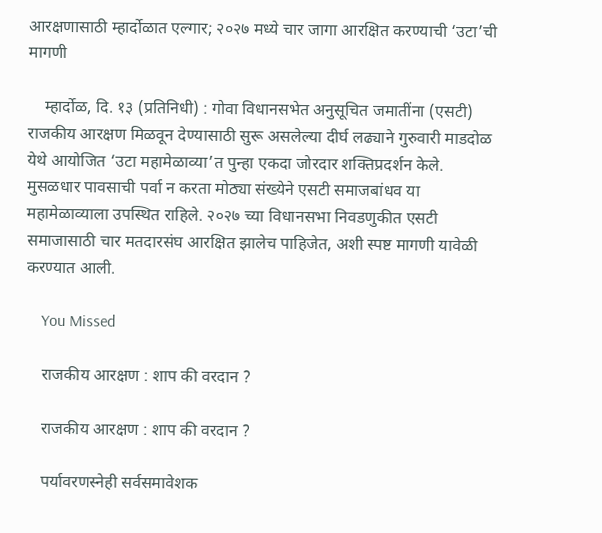आरक्षणासाठी म्हार्दोळात एल्गार; २०२७ मध्ये चार जागा आरक्षित करण्याची ‘उटा’ची मागणी

    म्हार्दोळ, दि. १३ (प्रतिनिधी) : गोवा विधानसभेत अनुसूचित जमातींना (एसटी) राजकीय आरक्षण मिळवून देण्यासाठी सुरू असलेल्या दीर्घ लढ्याने गुरुवारी माडदोळ येथे आयोजित ‘उटा महामेळाव्या’त पुन्हा एकदा जोरदार शक्तिप्रदर्शन केले. मुसळधार पावसाची पर्वा न करता मोठ्या संख्येने एसटी समाजबांधव या महामेळाव्याला उपस्थित राहिले. २०२७ च्या विधानसभा निवडणुकीत एसटी समाजासाठी चार मतदारसंघ आरक्षित झालेच पाहिजेत, अशी स्पष्ट मागणी यावेळी करण्यात आली.

    You Missed

    राजकीय आरक्षण : शाप की वरदान ?

    राजकीय आरक्षण : शाप की वरदान ?

    पर्यावरणस्नेही सर्वसमावेशक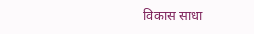विकास साधा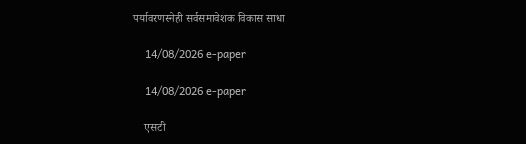पर्यावरणस्नेही सर्वसमावेशक विकास साधा

    14/08/2026 e-paper

    14/08/2026 e-paper

    एसटी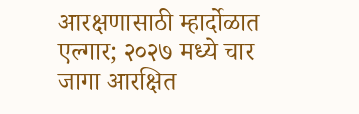आरक्षणासाठी म्हार्दोळात एल्गार; २०२७ मध्ये चार जागा आरक्षित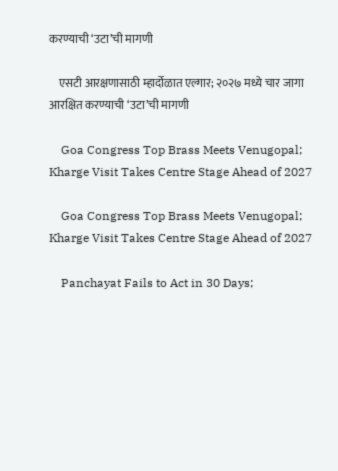करण्याची ‘उटा’ची मागणी

    एसटी आरक्षणासाठी म्हार्दोळात एल्गार; २०२७ मध्ये चार जागा आरक्षित करण्याची ‘उटा’ची मागणी

    Goa Congress Top Brass Meets Venugopal; Kharge Visit Takes Centre Stage Ahead of 2027

    Goa Congress Top Brass Meets Venugopal; Kharge Visit Takes Centre Stage Ahead of 2027

    Panchayat Fails to Act in 30 Days;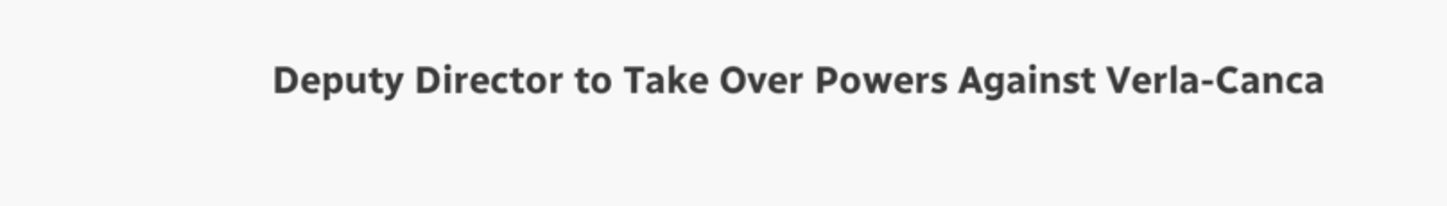Deputy Director to Take Over Powers Against Verla-Canca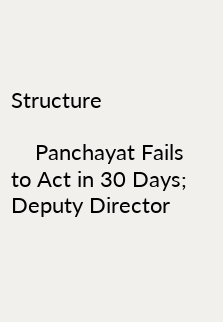Structure

    Panchayat Fails to Act in 30 Days; Deputy Director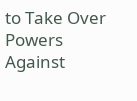to Take Over Powers Against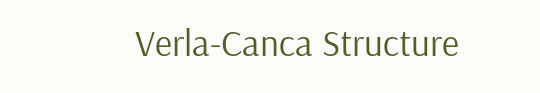Verla-Canca Structure